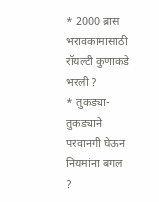* 2000 ब्रास भरावकामासाठी रॉयल्टी कुणाकडे भरली ?
* तुकड्या-तुकड्याने परवानगी घेऊन नियमांना बगल ?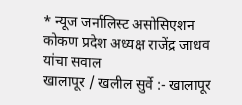* न्यूज जर्नालिस्ट असोसिएशन कोकण प्रदेश अध्यक्ष राजेंद्र जाधव यांचा सवाल
खालापूर / खलील सुर्वे :- खालापूर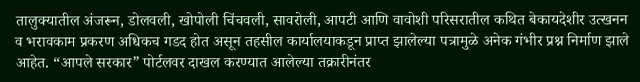तालुक्यातील अंजरून, डोलवली, खोपोली चिंचवली, सावरोली, आपटी आणि वावोशी परिसरातील कथित बेकायदेशीर उत्खनन व भरावकाम प्रकरण अधिकच गडद होत असून तहसील कार्यालयाकडून प्राप्त झालेल्या पत्रामुळे अनेक गंभीर प्रश्न निर्माण झाले आहेत. “आपले सरकार” पोर्टलवर दाखल करण्यात आलेल्या तक्रारीनंतर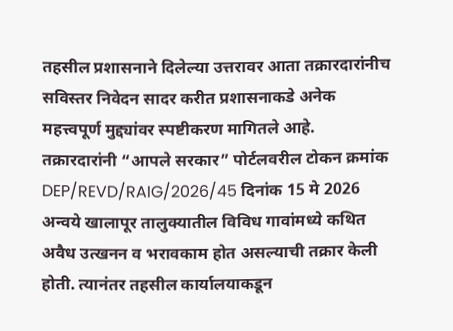तहसील प्रशासनाने दिलेल्या उत्तरावर आता तक्रारदारांनीच सविस्तर निवेदन सादर करीत प्रशासनाकडे अनेक महत्त्वपूर्ण मुद्द्यांवर स्पष्टीकरण मागितले आहे.
तक्रारदारांनी “आपले सरकार” पोर्टलवरील टोकन क्रमांक DEP/REVD/RAIG/2026/45 दिनांक 15 मे 2026 अन्वये खालापूर तालुक्यातील विविध गावांमध्ये कथित अवैध उत्खनन व भरावकाम होत असल्याची तक्रार केली होती. त्यानंतर तहसील कार्यालयाकडून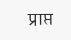प्राप्त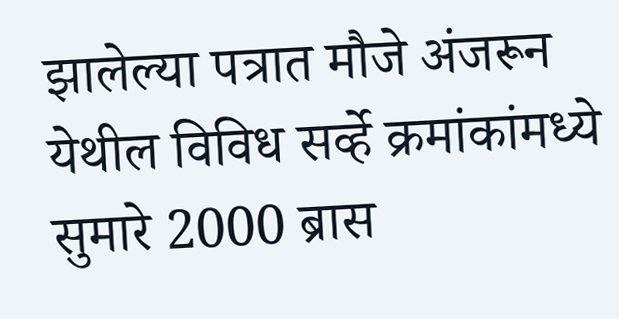झालेल्या पत्रात मौजे अंजरून येथील विविध सर्व्हे क्रमांकांमध्ये सुमारे 2000 ब्रास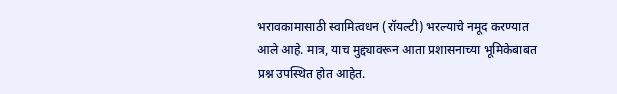भरावकामासाठी स्वामित्वधन (रॉयल्टी) भरल्याचे नमूद करण्यात आले आहे. मात्र, याच मुद्द्यावरून आता प्रशासनाच्या भूमिकेबाबत प्रश्न उपस्थित होत आहेत.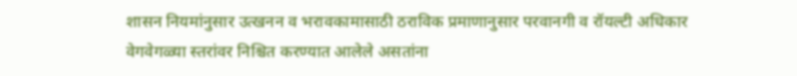शासन नियमांनुसार उत्खनन व भरावकामासाठी ठराविक प्रमाणानुसार परवानगी व रॉयल्टी अधिकार वेगवेगळ्या स्तरांवर निश्चित करण्यात आलेले असतांना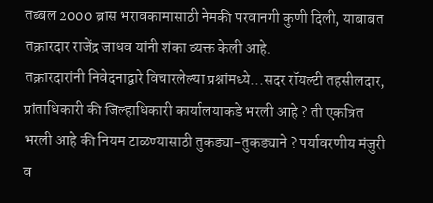तब्बल 2000 ब्रास भरावकामासाठी नेमकी परवानगी कुणी दिली, याबाबत तक्रारदार राजेंद्र जाधव यांनी शंका व्यक्त केली आहे.
तक्रारदारांनी निवेदनाद्वारे विचारलेल्या प्रश्नांमध्ये...सदर रॉयल्टी तहसीलदार, प्रांताधिकारी की जिल्हाधिकारी कार्यालयाकडे भरली आहे ? ती एकत्रित भरली आहे की नियम टाळण्यासाठी तुकड्या-तुकड्याने ? पर्यावरणीय मंजुरी व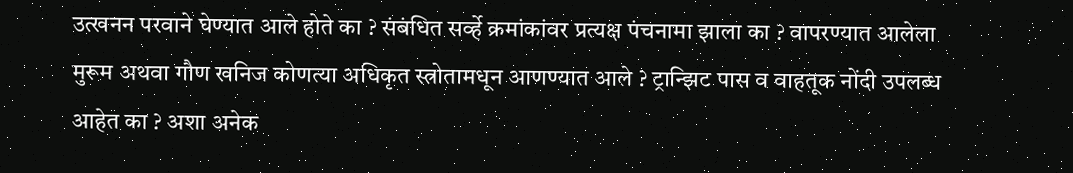उत्खनन परवाने घेण्यात आले होते का ? संबंधित सर्व्हे क्रमांकांवर प्रत्यक्ष पंचनामा झाला का ? वापरण्यात आलेला मुरूम अथवा गौण खनिज कोणत्या अधिकृत स्त्रोतामधून आणण्यात आले ? ट्रान्झिट पास व वाहतूक नोंदी उपलब्ध आहेत का ? अशा अनेक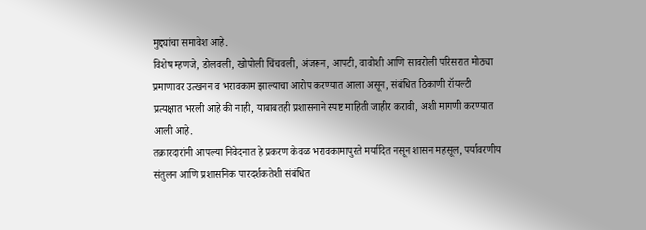मुद्द्यांचा समावेश आहे.
विशेष म्हणजे, डोलवली, खोपोली चिंचवली, अंजरून, आपटी, वावोशी आणि सावरोली परिसरात मोठ्या प्रमाणावर उत्खनन व भरावकाम झाल्याचा आरोप करण्यात आला असून, संबंधित ठिकाणी रॉयल्टी प्रत्यक्षात भरली आहे की नाही, याबाबतही प्रशासनाने स्पष्ट माहिती जाहीर करावी, अशी मागणी करण्यात आली आहे.
तक्रारदारांनी आपल्या निवेदनात हे प्रकरण केवळ भरावकामापुरते मर्यादित नसून शासन महसूल, पर्यावरणीय संतुलन आणि प्रशासनिक पारदर्शकतेशी संबंधित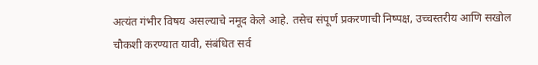अत्यंत गंभीर विषय असल्याचे नमूद केले आहे. तसेच संपूर्ण प्रकरणाची निष्पक्ष, उच्चस्तरीय आणि सखोल चौकशी करण्यात यावी, संबंधित सर्व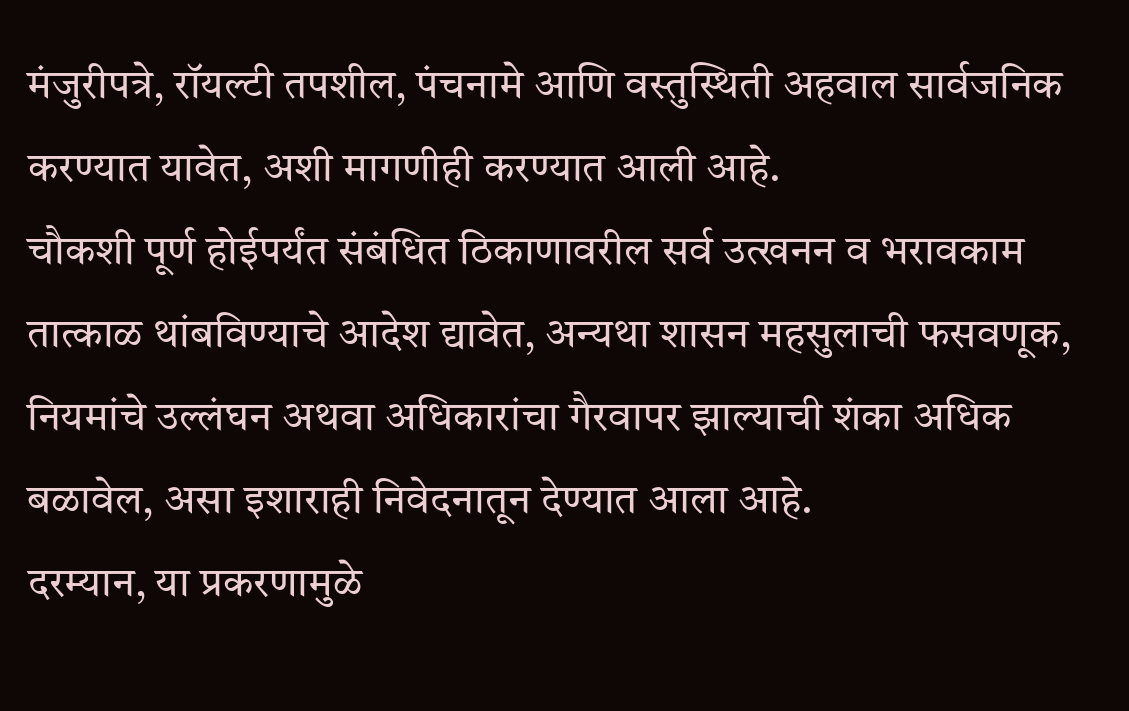मंजुरीपत्रे, रॉयल्टी तपशील, पंचनामे आणि वस्तुस्थिती अहवाल सार्वजनिक करण्यात यावेत, अशी मागणीही करण्यात आली आहे.
चौकशी पूर्ण होईपर्यंत संबंधित ठिकाणावरील सर्व उत्खनन व भरावकाम तात्काळ थांबविण्याचे आदेश द्यावेत, अन्यथा शासन महसुलाची फसवणूक, नियमांचे उल्लंघन अथवा अधिकारांचा गैरवापर झाल्याची शंका अधिक बळावेल, असा इशाराही निवेदनातून देण्यात आला आहे.
दरम्यान, या प्रकरणामुळे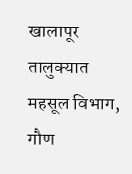खालापूर तालुक्यात महसूल विभाग, गौण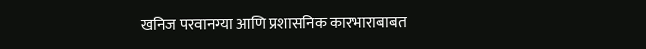खनिज परवानग्या आणि प्रशासनिक कारभाराबाबत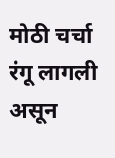मोठी चर्चा रंगू लागली असून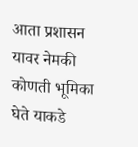आता प्रशासन यावर नेमकी कोणती भूमिका घेते याकडे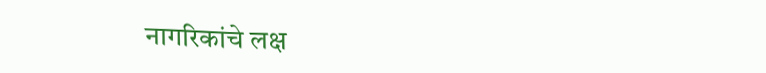नागरिकांचे लक्ष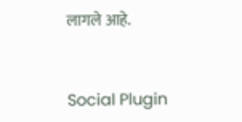लागले आहे.


Social Plugin